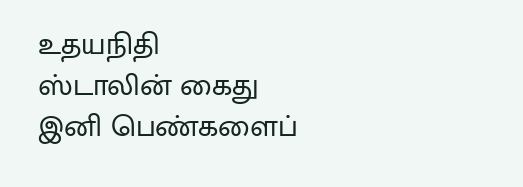உதயநிதி ஸ்டாலின் கைது இனி பெண்களைப்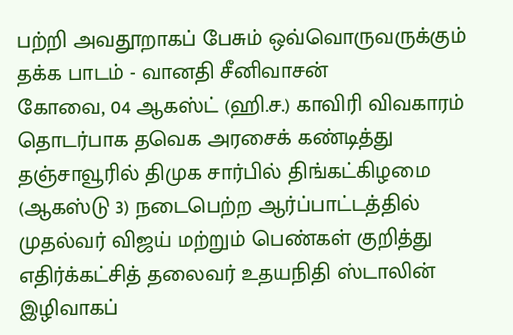பற்றி அவதூறாகப் பேசும் ஒவ்வொருவருக்கும் தக்க பாடம் - வானதி சீனிவாசன்
கோவை, 04 ஆகஸ்ட் (ஹி.ச.) காவிரி விவகாரம் தொடர்பாக தவெக அரசைக் கண்டித்து தஞ்சாவூரில் திமுக சார்பில் திங்கட்கிழமை (ஆகஸ்டு 3) நடைபெற்ற ஆர்ப்பாட்டத்தில் முதல்வர் விஜய் மற்றும் பெண்கள் குறித்து எதிர்க்கட்சித் தலைவர் உதயநிதி ஸ்டாலின் இழிவாகப்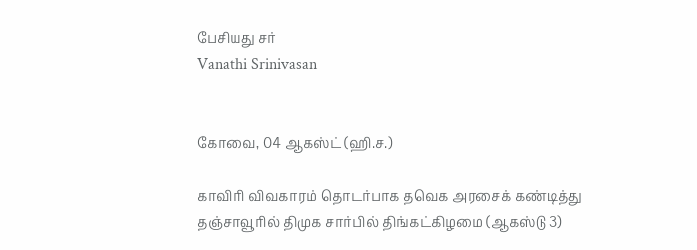பேசியது சர்
Vanathi Srinivasan


கோவை, 04 ஆகஸ்ட் (ஹி.ச.)

காவிரி விவகாரம் தொடர்பாக தவெக அரசைக் கண்டித்து தஞ்சாவூரில் திமுக சார்பில் திங்கட்கிழமை (ஆகஸ்டு 3)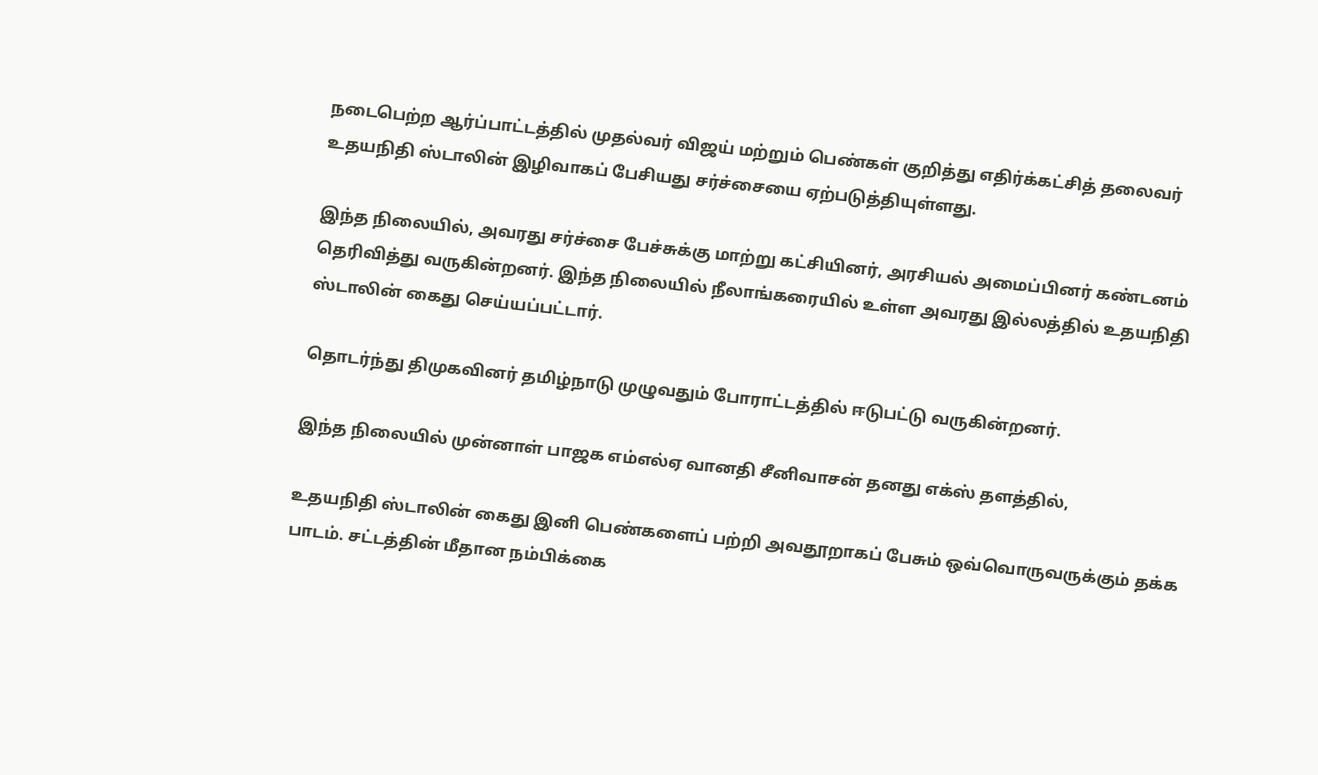நடைபெற்ற ஆர்ப்பாட்டத்தில் முதல்வர் விஜய் மற்றும் பெண்கள் குறித்து எதிர்க்கட்சித் தலைவர் உதயநிதி ஸ்டாலின் இழிவாகப் பேசியது சர்ச்சையை ஏற்படுத்தியுள்ளது.

இந்த நிலையில், அவரது சர்ச்சை பேச்சுக்கு மாற்று கட்சியினர், அரசியல் அமைப்பினர் கண்டனம் தெரிவித்து வருகின்றனர். இந்த நிலையில் நீலாங்கரையில் உள்ள அவரது இல்லத்தில் உதயநிதி ஸ்டாலின் கைது செய்யப்பட்டார்.

தொடர்ந்து திமுகவினர் தமிழ்நாடு முழுவதும் போராட்டத்தில் ஈடுபட்டு வருகின்றனர்.

இந்த நிலையில் முன்னாள் பாஜக எம்எல்ஏ வானதி சீனிவாசன் தனது எக்ஸ் தளத்தில்,

உதயநிதி ஸ்டாலின் கைது இனி பெண்களைப் பற்றி அவதூறாகப் பேசும் ஒவ்வொருவருக்கும் தக்க பாடம். சட்டத்தின் மீதான நம்பிக்கை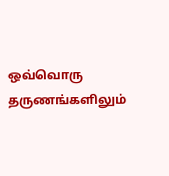ஒவ்வொரு தருணங்களிலும்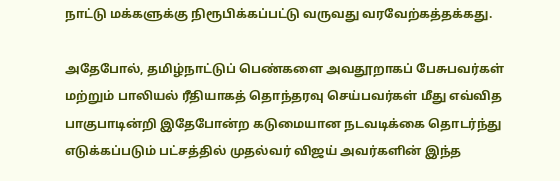நாட்டு மக்களுக்கு நிரூபிக்கப்பட்டு வருவது வரவேற்கத்தக்கது.

அதேபோல், தமிழ்நாட்டுப் பெண்களை அவதூறாகப் பேசுபவர்கள் மற்றும் பாலியல் ரீதியாகத் தொந்தரவு செய்பவர்கள் மீது எவ்வித பாகுபாடின்றி இதேபோன்ற கடுமையான நடவடிக்கை தொடர்ந்து எடுக்கப்படும் பட்சத்தில் முதல்வர் விஜய் அவர்களின் இந்த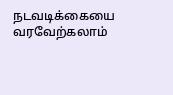நடவடிக்கையை வரவேற்கலாம்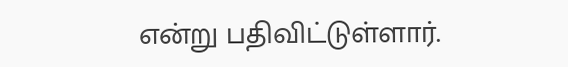என்று பதிவிட்டுள்ளார்.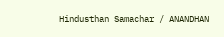Hindusthan Samachar / ANANDHAN